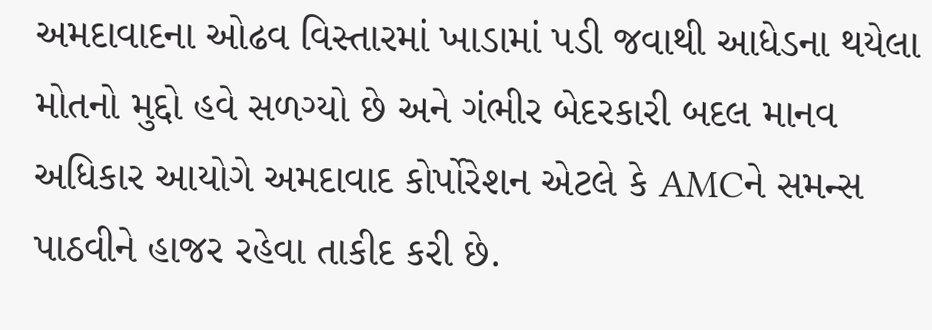અમદાવાદના ઓઢવ વિસ્તારમાં ખાડામાં પડી જવાથી આધેડના થયેલા મોતનો મુદ્દો હવે સળગ્યો છે અને ગંભીર બેદરકારી બદલ માનવ અધિકાર આયોગે અમદાવાદ કોર્પોરેશન એટલે કે AMCને સમન્સ પાઠવીને હાજર રહેવા તાકીદ કરી છે.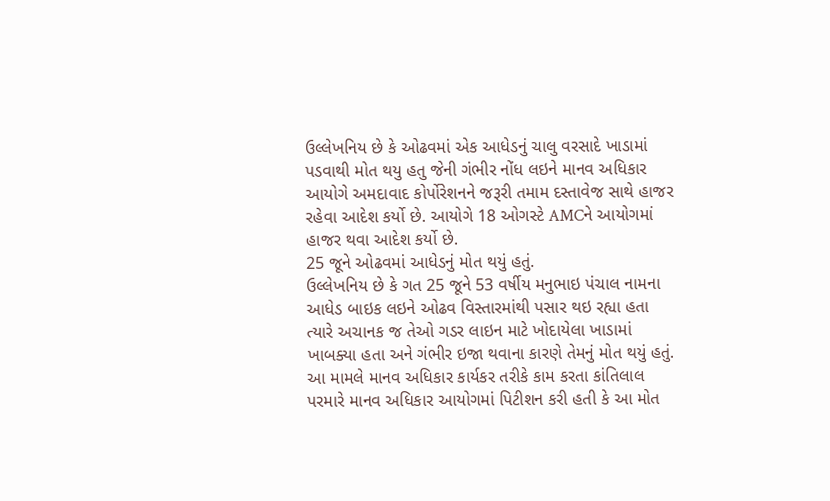ઉલ્લેખનિય છે કે ઓઢવમાં એક આધેડનું ચાલુ વરસાદે ખાડામાં પડવાથી મોત થયુ હતુ જેની ગંભીર નોંધ લઇને માનવ અધિકાર આયોગે અમદાવાદ કોર્પોરેશનને જરૂરી તમામ દસ્તાવેજ સાથે હાજર રહેવા આદેશ કર્યો છે. આયોગે 18 ઓગસ્ટે AMCને આયોગમાં હાજર થવા આદેશ કર્યો છે.
25 જૂને ઓઢવમાં આધેડનું મોત થયું હતું.
ઉલ્લેખનિય છે કે ગત 25 જૂને 53 વર્ષીય મનુભાઇ પંચાલ નામના આધેડ બાઇક લઇને ઓઢવ વિસ્તારમાંથી પસાર થઇ રહ્યા હતા ત્યારે અચાનક જ તેઓ ગડર લાઇન માટે ખોદાયેલા ખાડામાં ખાબક્યા હતા અને ગંભીર ઇજા થવાના કારણે તેમનું મોત થયું હતું. આ મામલે માનવ અધિકાર કાર્યકર તરીકે કામ કરતા કાંતિલાલ પરમારે માનવ અધિકાર આયોગમાં પિટીશન કરી હતી કે આ મોત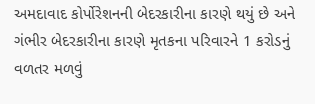અમદાવાદ કોર્પોરેશનની બેદરકારીના કારણે થયું છે અને ગંભીર બેદરકારીના કારણે મૃતકના પરિવારને 1 કરોડનું વળતર મળવું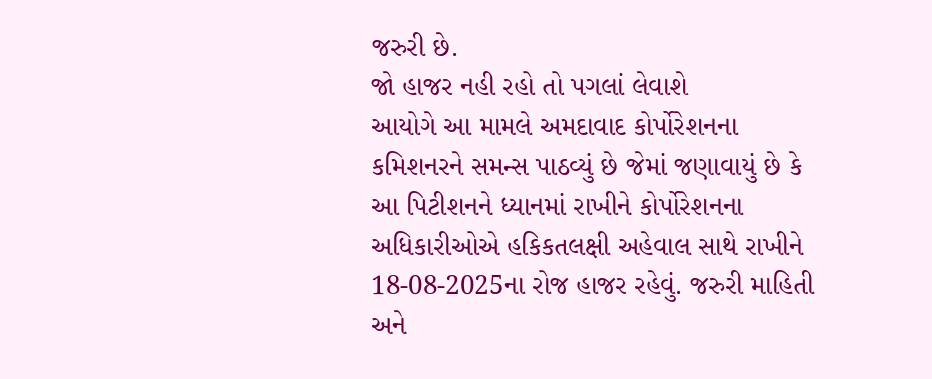જરુરી છે.
જો હાજર નહી રહો તો પગલાં લેવાશે
આયોગે આ મામલે અમદાવાદ કોર્પોરેશનના કમિશનરને સમન્સ પાઠવ્યું છે જેમાં જણાવાયું છે કે આ પિટીશનને ધ્યાનમાં રાખીને કોર્પોરેશનના અધિકારીઓએ હકિકતલક્ષી અહેવાલ સાથે રાખીને 18-08-2025ના રોજ હાજર રહેવું. જરુરી માહિતી અને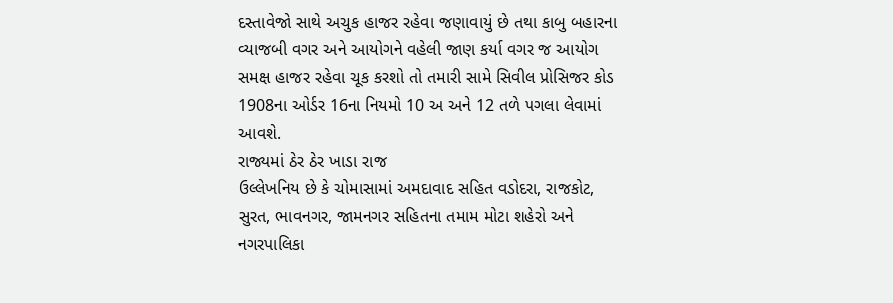દસ્તાવેજો સાથે અચુક હાજર રહેવા જણાવાયું છે તથા કાબુ બહારના વ્યાજબી વગર અને આયોગને વહેલી જાણ કર્યા વગર જ આયોગ સમક્ષ હાજર રહેવા ચૂક કરશો તો તમારી સામે સિવીલ પ્રોસિજર કોડ 1908ના ઓર્ડર 16ના નિયમો 10 અ અને 12 તળે પગલા લેવામાં આવશે.
રાજ્યમાં ઠેર ઠેર ખાડા રાજ
ઉલ્લેખનિય છે કે ચોમાસામાં અમદાવાદ સહિત વડોદરા, રાજકોટ, સુરત, ભાવનગર, જામનગર સહિતના તમામ મોટા શહેરો અને નગરપાલિકા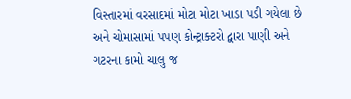વિસ્તારમાં વરસાદમાં મોટા મોટા ખાડા પડી ગયેલા છે અને ચોમાસામાં પપણ કોન્ટ્રાક્ટરો દ્વારા પાણી અને ગટરના કામો ચાલુ જ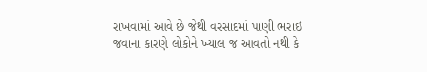રાખવામાં આવે છે જેથી વરસાદમાં પાણી ભરાઇ જવાના કારણે લોકોને ખ્યાલ જ આવતો નથી કે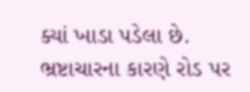ક્યાં ખાડા પડેલા છે. ભ્રષ્ટાચારના કારણે રોડ પર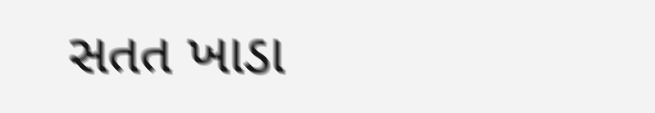સતત ખાડા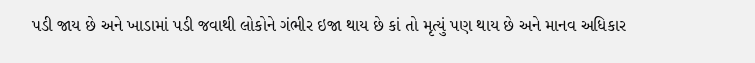પડી જાય છે અને ખાડામાં પડી જવાથી લોકોને ગંભીર ઇજા થાય છે કાં તો મૃત્યું પણ થાય છે અને માનવ અધિકાર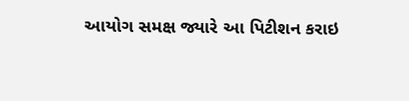આયોગ સમક્ષ જ્યારે આ પિટીશન કરાઇ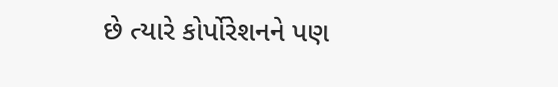છે ત્યારે કોર્પોરેશનને પણ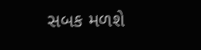સબક મળશે